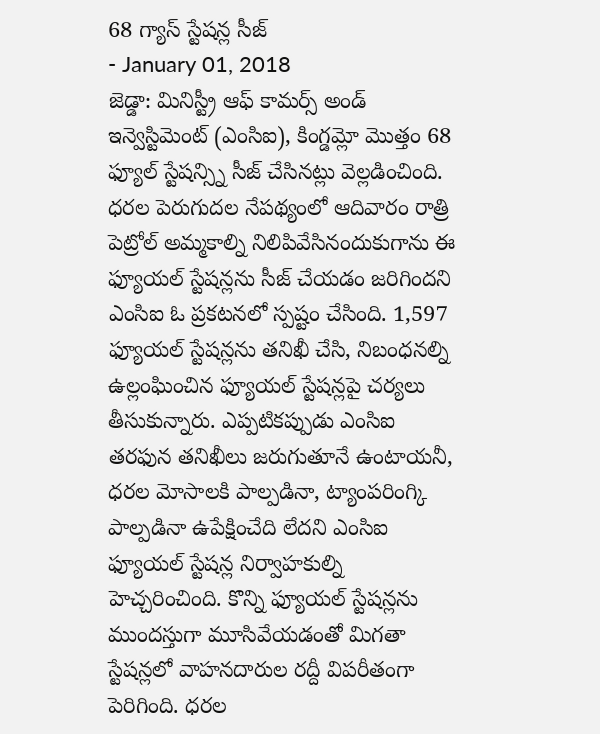68 గ్యాస్ స్టేషన్ల సీజ్
- January 01, 2018
జెడ్డా: మినిస్ట్రీ ఆఫ్ కామర్స్ అండ్ ఇన్వెస్టిమెంట్ (ఎంసిఐ), కింగ్డమ్లో మొత్తం 68 ఫ్యూల్ స్టేషన్స్ని సీజ్ చేసినట్లు వెల్లడించింది. ధరల పెరుగుదల నేపథ్యంలో ఆదివారం రాత్రి పెట్రోల్ అమ్మకాల్ని నిలిపివేసినందుకుగాను ఈ ఫ్యూయల్ స్టేషన్లను సీజ్ చేయడం జరిగిందని ఎంసిఐ ఓ ప్రకటనలో స్పష్టం చేసింది. 1,597 ఫ్యూయల్ స్టేషన్లను తనిఖీ చేసి, నిబంధనల్ని ఉల్లంఘించిన ఫ్యూయల్ స్టేషన్లపై చర్యలు తీసుకున్నారు. ఎప్పటికప్పుడు ఎంసిఐ తరఫున తనిఖీలు జరుగుతూనే ఉంటాయనీ, ధరల మోసాలకి పాల్పడినా, ట్యాంపరింగ్కి పాల్పడినా ఉపేక్షించేది లేదని ఎంసిఐ ఫ్యూయల్ స్టేషన్ల నిర్వాహకుల్ని హెచ్చరించింది. కొన్ని ఫ్యూయల్ స్టేషన్లను ముందస్తుగా మూసివేయడంతో మిగతా స్టేషన్లలో వాహనదారుల రద్దీ విపరీతంగా పెరిగింది. ధరల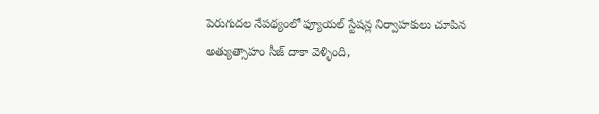పెరుగుదల నేపథ్యంలో ఫ్యూయల్ స్టేషన్ల నిర్వాహకులు చూపిన అత్యుత్సాహం సీజ్ దాకా వెళ్ళింది,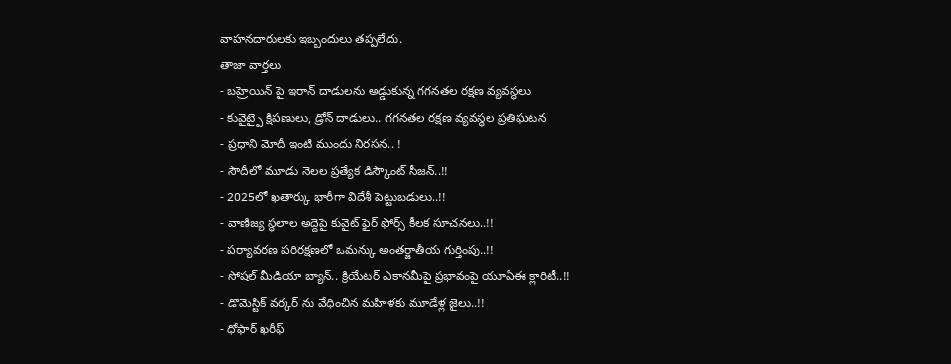వాహనదారులకు ఇబ్బందులు తప్పలేదు.
తాజా వార్తలు
- బహ్రెయిన్ పై ఇరాన్ దాడులను అడ్డుకున్న గగనతల రక్షణ వ్యవస్థలు
- కువైట్పై క్షిపణులు, డ్రోన్ దాడులు.. గగనతల రక్షణ వ్యవస్థల ప్రతిఘటన
- ప్రధాని మోదీ ఇంటి ముందు నిరసన.. !
- సౌదీలో మూడు నెలల ప్రత్యేక డిస్కౌంట్ సీజన్..!!
- 2025లో ఖతార్కు భారీగా విదేశీ పెట్టుబడులు..!!
- వాణిజ్య స్థలాల అద్దెపై కువైట్ ఫైర్ ఫోర్స్ కీలక సూచనలు..!!
- పర్యావరణ పరిరక్షణలో ఒమన్కు అంతర్జాతీయ గుర్తింపు..!!
- సోషల్ మీడియా బ్యాన్.. క్రియేటర్ ఎకానమీపై ప్రభావంపై యూఏఈ క్లారిటీ..!!
- డొమెస్టిక్ వర్కర్ ను వేధించిన మహిళకు మూడేళ్ల జైలు..!!
- ధోఫార్ ఖరీఫ్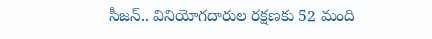సీజన్.. వినియోగదారుల రక్షణకు 52 మంది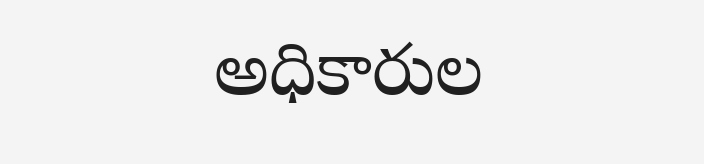అధికారుల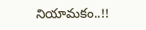నియామకం..!!